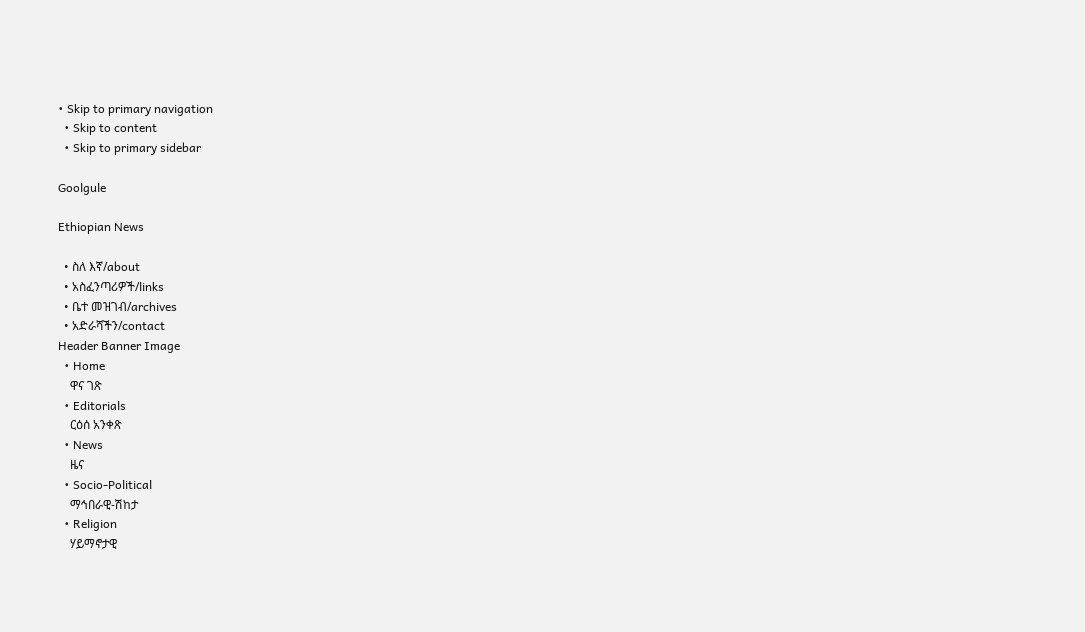• Skip to primary navigation
  • Skip to content
  • Skip to primary sidebar

Goolgule

Ethiopian News

  • ስለ እኛ/about
  • አስፈንጣሪዎች/links
  • ቤተ መዝገብ/archives
  • አድራሻችን/contact
Header Banner Image
  • Home
    ዋና ገጽ
  • Editorials
    ርዕሰ አንቀጽ
  • News
    ዜና
  • Socio-Political
    ማኅበራዊ-ሽከታ
  • Religion
    ሃይማኖታዊ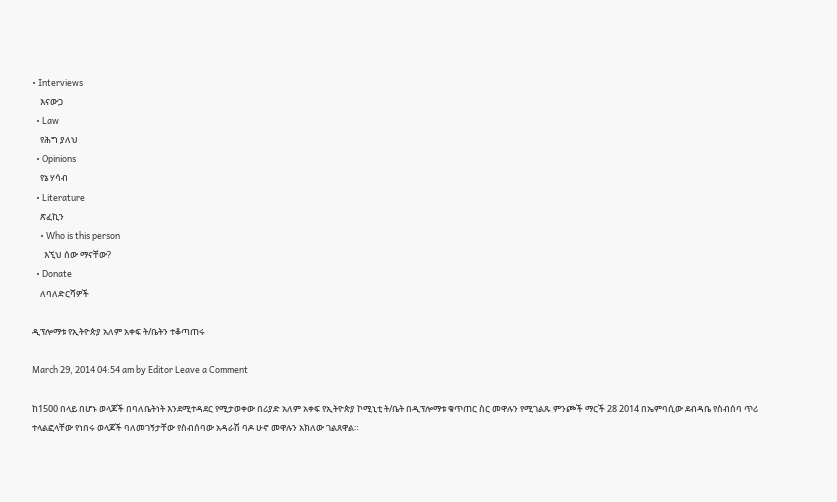• Interviews
    እናውጋ
  • Law
    የሕግ ያለህ
  • Opinions
    የኔ ሃሳብ
  • Literature
    ጽፈኪን
    • Who is this person
      እኚህ ሰው ማናቸው?
  • Donate
    ለባለድርሻዎች

ዲፕሎማቱ የኢትዮጵያ አለም አቀፍ ት/ቤትን ተቆጣጠሩ

March 29, 2014 04:54 am by Editor Leave a Comment

ከ1500 በላይ በሆኑ ወላጆች በባለቤትነት እንደሚተዳደር የሚታወቀው በሪያድ አለም አቀፍ የኢትዮጵያ ኮሚኒቲ ት/ቤት በዲፕሎማቱ ቁጥጠር ስር መዋሉን የሚገልጹ ምንጮች ማርች 28 2014 በኤምባሲው ደብዳቤ የስብሰባ ጥሪ ተላልፎላቸው የነበሩ ወላጆች ባለመገኝታቸው የስብሰባው አዳራሽ ባዶ ሁኖ መዋሉን አክለው ገልጸዋል።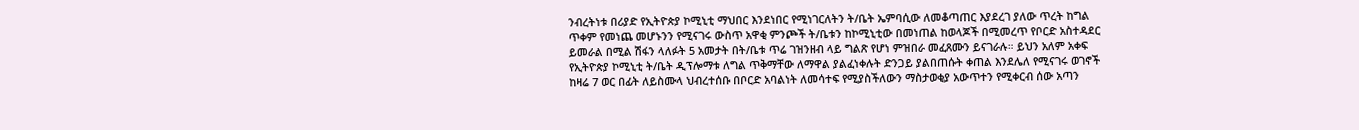ንብረትነቱ በሪያድ የኢትዮጵያ ኮሚኒቲ ማህበር እንደነበር የሚነገርለትን ት/ቤት ኤምባሲው ለመቆጣጠር እያደረገ ያለው ጥረት ከግል ጥቀም የመነጨ መሆኑንን የሚናገሩ ውስጥ አዋቂ ምንጮች ት/ቤቱን ከኮሚኒቲው በመነጠል ከወላጆች በሚመረጥ የቦርድ አስተዳደር ይመራል በሚል ሽፋን ላለፉት 5 አመታት በት/ቤቱ ጥሬ ገዝንዘብ ላይ ግልጽ የሆነ ምዝበራ መፈጸሙን ይናገራሉ። ይህን አለም አቀፍ የኢትዮጵያ ኮሚኒቲ ት/ቤት ዲፕሎማቱ ለግል ጥቅማቸው ለማዋል ያልፈነቀሉት ድንጋይ ያልበጠሱት ቀጠል እንደሌለ የሚናገሩ ወገኖች ከዛሬ 7 ወር በፊት ለይስሙላ ህብረተሰቡ በቦርድ አባልነት ለመሳተፍ የሚያስችለውን ማስታወቂያ አውጥተን የሚቀርብ ሰው አጣን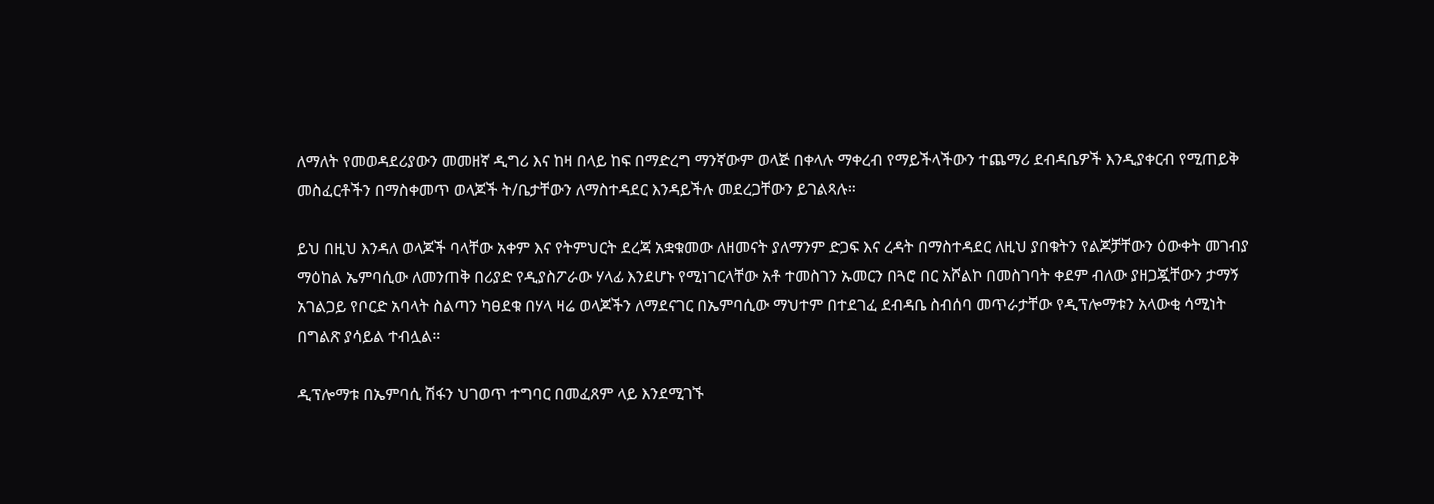ለማለት የመወዳደሪያውን መመዘኛ ዲግሪ እና ከዛ በላይ ከፍ በማድረግ ማንኛውም ወላጅ በቀላሉ ማቀረብ የማይችላችውን ተጨማሪ ደብዳቤዎች እንዲያቀርብ የሚጠይቅ መስፈርቶችን በማስቀመጥ ወላጆች ት/ቤታቸውን ለማስተዳደር እንዳይችሉ መደረጋቸውን ይገልጻሉ።

ይህ በዚህ እንዳለ ወላጆች ባላቸው አቀም እና የትምህርት ደረጃ አቋቁመው ለዘመናት ያለማንም ድጋፍ እና ረዳት በማስተዳደር ለዚህ ያበቁትን የልጆቻቸውን ዕውቀት መገብያ ማዕከል ኤምባሲው ለመንጠቅ በሪያድ የዲያስፖራው ሃላፊ እንደሆኑ የሚነገርላቸው አቶ ተመስገን ኡመርን በጓሮ በር አሾልኮ በመስገባት ቀደም ብለው ያዘጋጇቸውን ታማኝ አገልጋይ የቦርድ አባላት ስልጣን ካፀደቁ በሃላ ዛሬ ወላጆችን ለማደናገር በኤምባሲው ማህተም በተደገፈ ደብዳቤ ስብሰባ መጥራታቸው የዲፕሎማቱን አላውቂ ሳሚነት በግልጽ ያሳይል ተብሏል።

ዲፕሎማቱ በኤምባሲ ሽፋን ህገወጥ ተግባር በመፈጸም ላይ እንደሚገኙ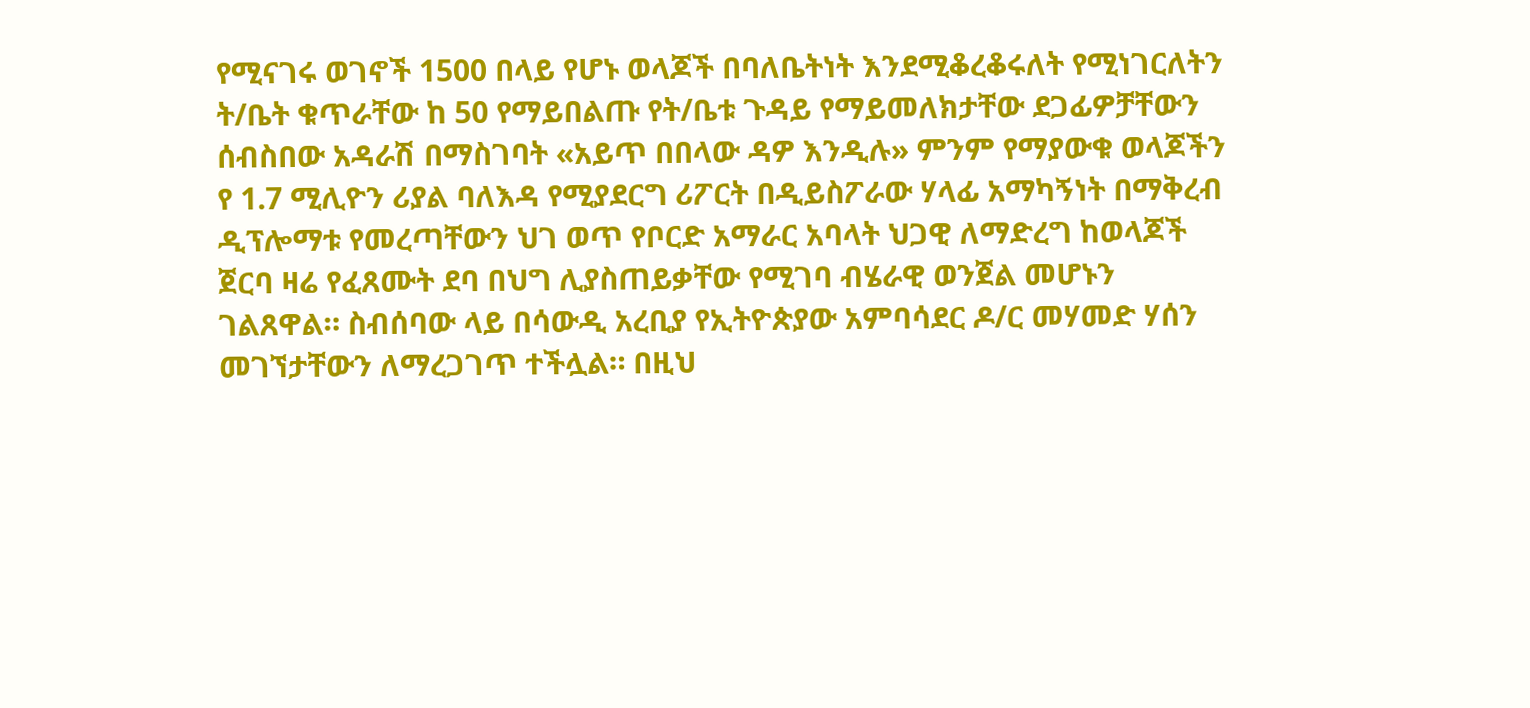የሚናገሩ ወገኖች 1500 በላይ የሆኑ ወላጆች በባለቤትነት እንደሚቆረቆሩለት የሚነገርለትን ት/ቤት ቁጥራቸው ከ 50 የማይበልጡ የት/ቤቱ ጉዳይ የማይመለክታቸው ደጋፊዎቻቸውን ሰብስበው አዳራሽ በማስገባት «አይጥ በበላው ዳዎ እንዲሉ» ምንም የማያውቁ ወላጆችን የ 1.7 ሚሊዮን ሪያል ባለእዳ የሚያደርግ ሪፖርት በዲይስፖራው ሃላፊ አማካኝነት በማቅረብ ዲፕሎማቱ የመረጣቸውን ህገ ወጥ የቦርድ አማራር አባላት ህጋዊ ለማድረግ ከወላጆች ጀርባ ዛሬ የፈጸሙት ደባ በህግ ሊያስጠይቃቸው የሚገባ ብሄራዊ ወንጀል መሆኑን ገልጸዋል። ስብሰባው ላይ በሳውዲ አረቢያ የኢትዮጵያው አምባሳደር ዶ/ር መሃመድ ሃሰን መገኘታቸውን ለማረጋገጥ ተችሏል። በዚህ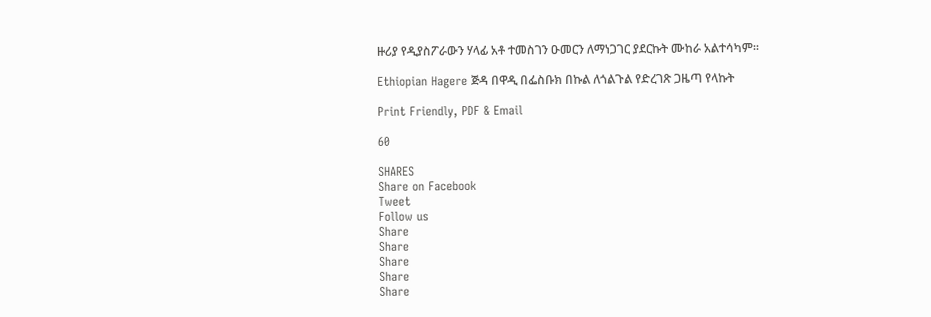ዙሪያ የዲያስፖራውን ሃላፊ አቶ ተመስገን ዑመርን ለማነጋገር ያደርኩት ሙከራ አልተሳካም።

Ethiopian Hagere ጅዳ በዋዲ በፌስቡክ በኩል ለጎልጉል የድረገጽ ጋዜጣ የላኩት

Print Friendly, PDF & Email

60

SHARES
Share on Facebook
Tweet
Follow us
Share
Share
Share
Share
Share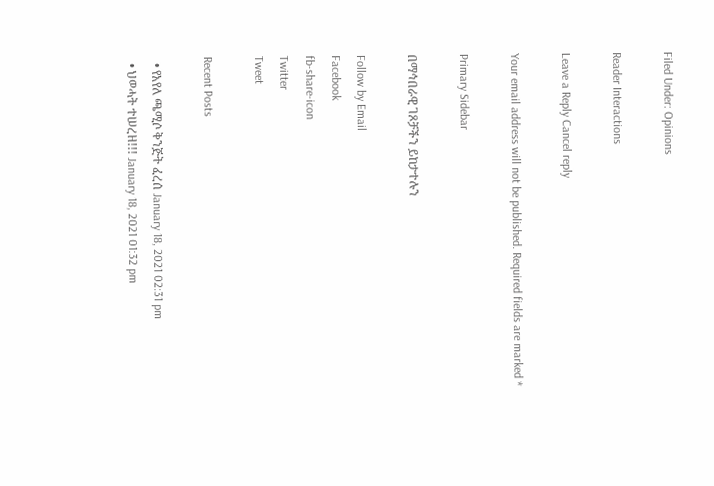Filed Under: Opinions

Reader Interactions

Leave a Reply Cancel reply

Your email address will not be published. Required fields are marked *

Primary Sidebar

በማኅበራዊ ገጾቻችን ይከታተሉን

Follow by Email
Facebook
fb-share-icon
Twitter
Tweet

Recent Posts

  • የአየለ ጫሚሶ ቅንጅት ፈረሰ January 18, 2021 02:31 pm
  • ህወሓት ተሠረዘ!!! January 18, 2021 01:32 pm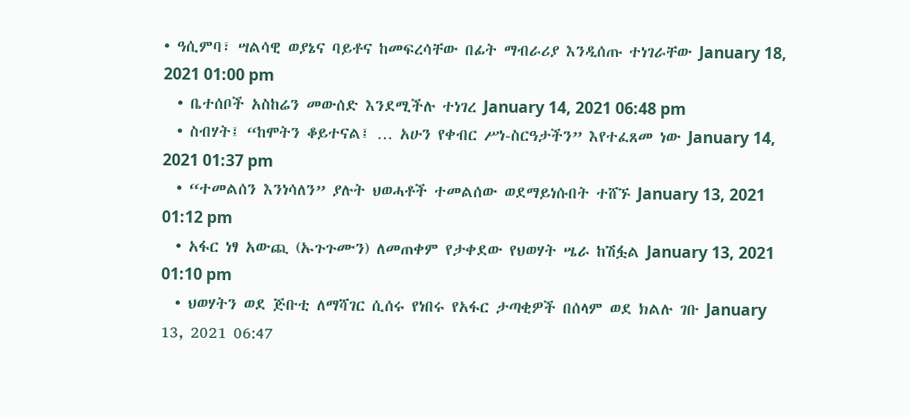• ዓሲምባ፣ ሣልሳዊ ወያኔና ባይቶና ከመፍረሳቸው በፊት ማብራሪያ እንዲሰጡ ተነገራቸው January 18, 2021 01:00 pm
  • ቤተሰቦች አስከሬን መውሰድ እንደሚችሉ ተነገረ January 14, 2021 06:48 pm
  • ስብሃት፤ “ከሞትን ቆይተናል፤ … አሁን የቀብር ሥነ-ስርዓታችን” እየተፈጸመ ነው January 14, 2021 01:37 pm
  • “ተመልሰን እንነሳለን” ያሉት ህወሓቶች ተመልሰው ወደማይነሱበት ተሸኙ January 13, 2021 01:12 pm
  • አፋር ነፃ አውጪ (ኡጉጉሙን) ለመጠቀም የታቀደው የህወሃት ሤራ ከሽፏል January 13, 2021 01:10 pm
  • ህወሃትን ወደ ጅቡቲ ለማሻገር ሲሰሩ የነበሩ የአፋር ታጣቂዎች በሰላም ወደ ክልሉ ገቡ January 13, 2021 06:47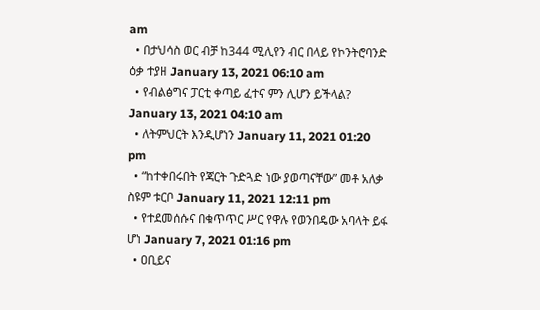am
  • በታህሳስ ወር ብቻ ከ344 ሚሊየን ብር በላይ የኮንትሮባንድ ዕቃ ተያዘ January 13, 2021 06:10 am
  • የብልፅግና ፓርቲ ቀጣይ ፈተና ምን ሊሆን ይችላል? January 13, 2021 04:10 am
  • ለትምህርት እንዲሆነን January 11, 2021 01:20 pm
  • “ከተቀበሩበት የጃርት ጉድጓድ ነው ያወጣናቸው” መቶ አለቃ ስዩም ቱርቦ January 11, 2021 12:11 pm
  • የተደመሰሱና በቁጥጥር ሥር የዋሉ የወንበዴው አባላት ይፋ ሆነ January 7, 2021 01:16 pm
  • ዐቢይና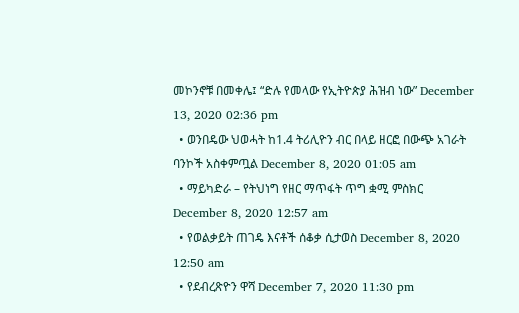መኮንኖቹ በመቀሌ፤ “ድሉ የመላው የኢትዮጵያ ሕዝብ ነው” December 13, 2020 02:36 pm
  • ወንበዴው ህወሓት ከ1.4 ትሪሊዮን ብር በላይ ዘርፎ በውጭ አገራት ባንኮች አስቀምጧል December 8, 2020 01:05 am
  • ማይካድራ – የትህነግ የዘር ማጥፋት ጥግ ቋሚ ምስክር December 8, 2020 12:57 am
  • የወልቃይት ጠገዴ እናቶች ሰቆቃ ሲታወስ December 8, 2020 12:50 am
  • የደብረጽዮን ዋሻ December 7, 2020 11:30 pm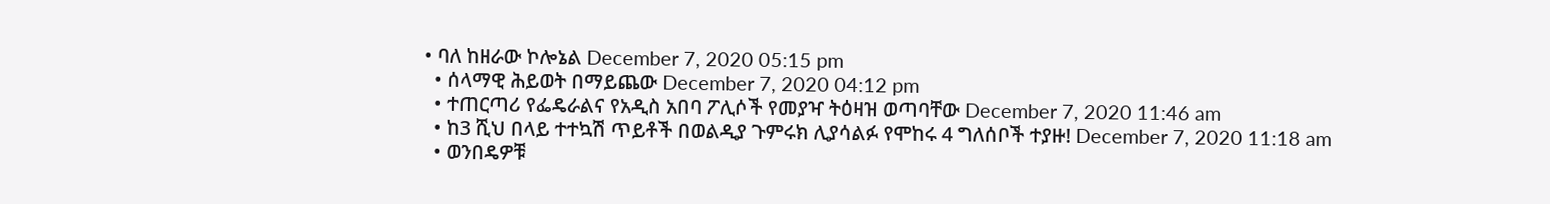• ባለ ከዘራው ኮሎኔል December 7, 2020 05:15 pm
  • ሰላማዊ ሕይወት በማይጨው December 7, 2020 04:12 pm
  • ተጠርጣሪ የፌዴራልና የአዲስ አበባ ፖሊሶች የመያዣ ትዕዛዝ ወጣባቸው December 7, 2020 11:46 am
  • ከ3 ሺህ በላይ ተተኳሽ ጥይቶች በወልዲያ ጉምሩክ ሊያሳልፉ የሞከሩ 4 ግለሰቦች ተያዙ! December 7, 2020 11:18 am
  • ወንበዴዎቹ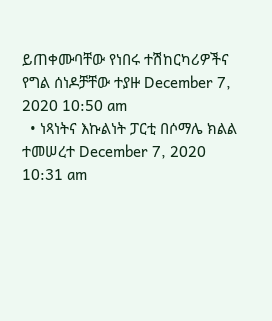ይጠቀሙባቸው የነበሩ ተሽከርካሪዎችና የግል ሰነዶቻቸው ተያዙ December 7, 2020 10:50 am
  • ነጻነትና እኩልነት ፓርቲ በሶማሌ ክልል ተመሠረተ December 7, 2020 10:31 am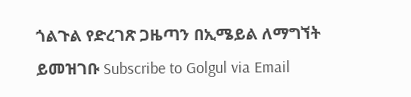ጎልጉል የድረገጽ ጋዜጣን በኢሜይል ለማግኘት ይመዝገቡ Subscribe to Golgul via Email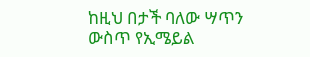ከዚህ በታች ባለው ሣጥን ውስጥ የኢሜይል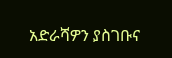አድራሻዎን ያስገቡና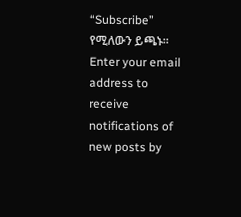“Subscribe” የሚለውን ይጫኑ፡፡
Enter your email address to receive notifications of new posts by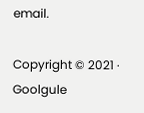email.

Copyright © 2021 · Goolgule